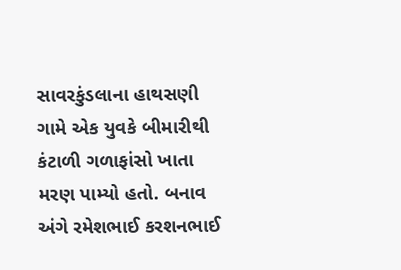સાવરકુંડલાના હાથસણી ગામે એક યુવકે બીમારીથી કંટાળી ગળાફાંસો ખાતા મરણ પામ્યો હતો. બનાવ અંગે રમેશભાઈ કરશનભાઈ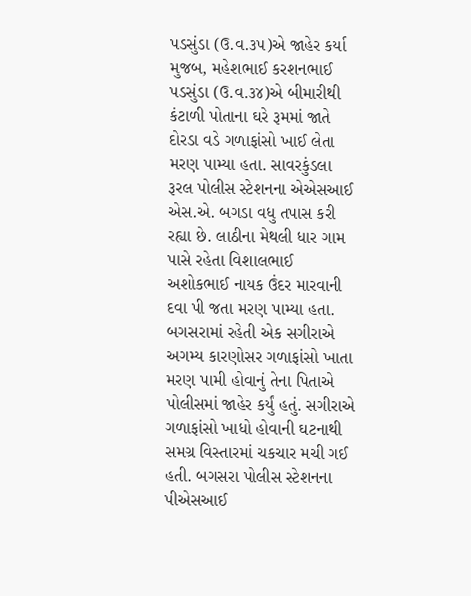પડસુંડા (ઉ.વ.૩૫)એ જાહેર કર્યા મુજબ, મહેશભાઈ કરશનભાઈ પડસુંડા (ઉ.વ.૩૪)એ બીમારીથી કંટાળી પોતાના ઘરે રૂમમાં જાતે દોરડા વડે ગળાફાંસો ખાઈ લેતા મરણ પામ્યા હતા. સાવરકુંડલા રૂરલ પોલીસ સ્ટેશનના એએસઆઈ એસ.એ. બગડા વધુ તપાસ કરી રહ્યા છે. લાઠીના મેથલી ધાર ગામ પાસે રહેતા વિશાલભાઈ અશોકભાઈ નાયક ઉંદર મારવાની દવા પી જતા મરણ પામ્યા હતા. બગસરામાં રહેતી એક સગીરાએ અગમ્ય કારણોસર ગળાફાંસો ખાતા મરણ પામી હોવાનું તેના પિતાએ પોલીસમાં જાહેર કર્યું હતું. સગીરાએ ગળાફાંસો ખાધો હોવાની ઘટનાથી સમગ્ર વિસ્તારમાં ચકચાર મચી ગઈ હતી. બગસરા પોલીસ સ્ટેશનના પીએસઆઈ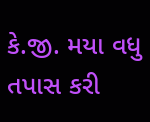કે.જી. મયા વધુ તપાસ કરી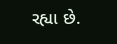રહ્યા છે.